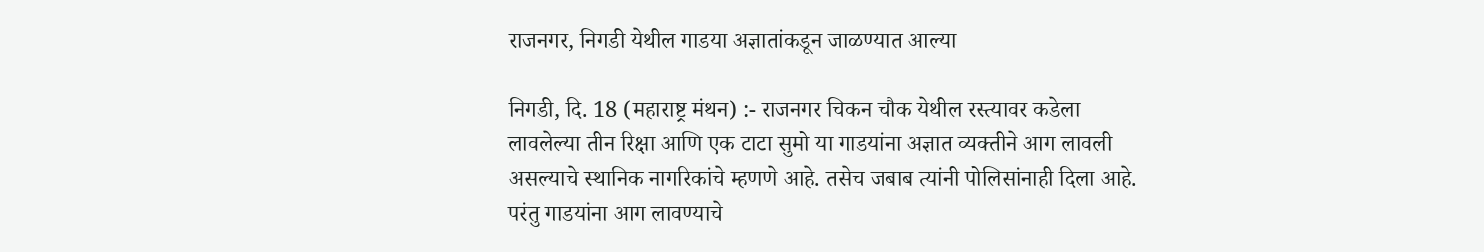राजनगर, निगडी येथील गाडया अज्ञातांकडून जाळण्यात आल्या

निगडी, दि. 18 (महाराष्ट्र मंथन) :- राजनगर चिकन चौक येथील रस्त्यावर कडेला लावलेल्या तीन रिक्षा आणि एक टाटा सुमो या गाडयांना अज्ञात व्यक्तीने आग लावली असल्याचे स्थानिक नागरिकांचे म्हणणे आहे. तसेच जबाब त्यांनी पोलिसांनाही दिला आहे. परंतु गाडयांना आग लावण्याचे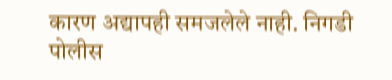कारण अद्यापही समजलेले नाही. निगडी पोलीस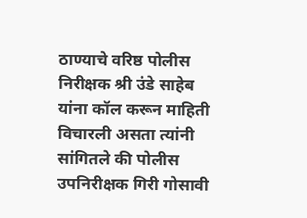ठाण्याचे वरिष्ठ पोलीस निरीक्षक श्री उंडे साहेब यांना कॉल करून माहिती विचारली असता त्यांनी सांगितले की पोलीस उपनिरीक्षक गिरी गोसावी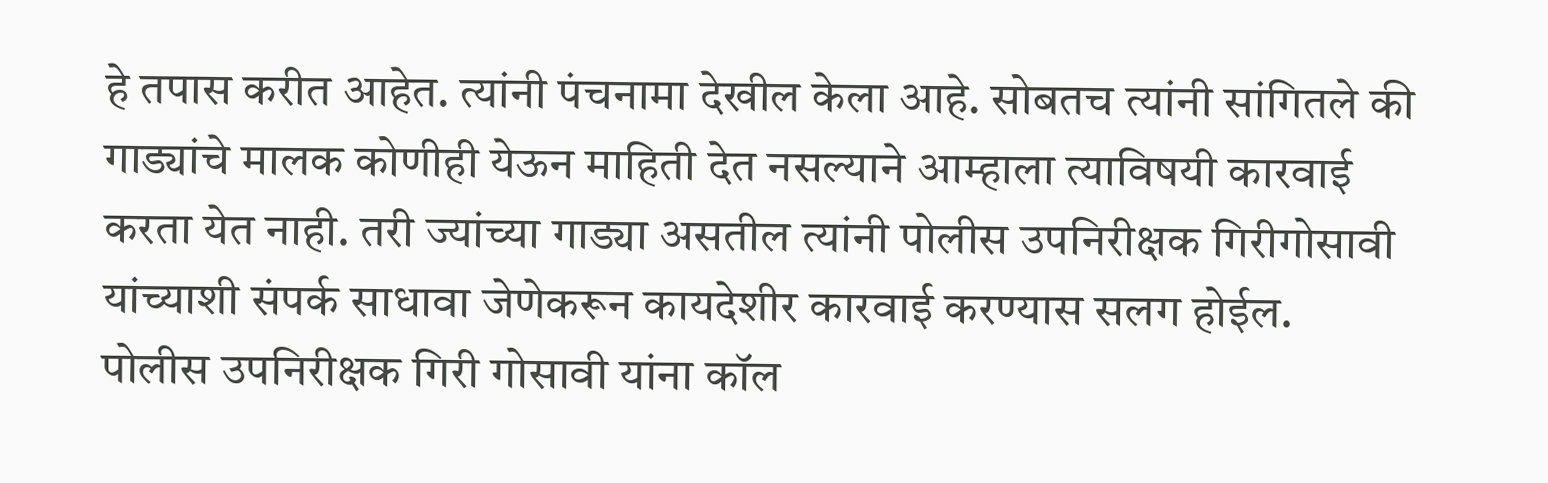हे तपास करीत आहेत. त्यांनी पंचनामा देखील केला आहे. सोबतच त्यांनी सांगितले की गाड्यांचे मालक कोणीही येऊन माहिती देत नसल्याने आम्हाला त्याविषयी कारवाई करता येत नाही. तरी ज्यांच्या गाड्या असतील त्यांनी पोलीस उपनिरीक्षक गिरीगोसावी यांच्याशी संपर्क साधावा जेणेकरून कायदेशीर कारवाई करण्यास सलग होईल.
पोलीस उपनिरीक्षक गिरी गोसावी यांना कॉल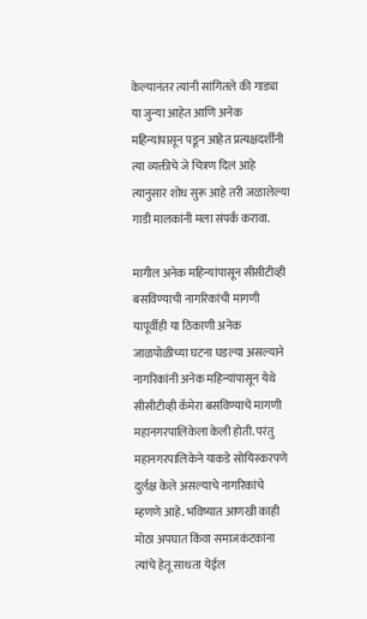केल्यानंतर त्यांनी सांगितले की गाड्या या जुन्या आहेत आणि अनेक महिन्यांपासून पडून आहेत प्रत्यक्षदर्शींनी त्या व्यक्तीचे जे चित्रण दिलं आहे त्यानुसार शोध सुरू आहे तरी जळालेल्या गाडी मालकांनी मला संपर्क करावा.

मागील अनेक महिन्यांपासून सीसीटीव्ही बसविण्याची नागरिकांची मागणी
यापूर्वीही या ठिकाणी अनेक जाळपोळीच्या घटना घडल्या असल्याने नागरिकांनी अनेक महिन्यांपासून येथे सीसीटीव्ही कॅमेरा बसविण्याचे मागणी महानगरपालिकेला केली होती. परंतु महानगरपालिकेने याकडे सोयिस्करपणे दुर्लक्ष केले असल्याचे नागरिकांचे म्हणणे आहे. भविष्यात आणखी काही मोठा अपघात किंवा समाजकंटकांना त्यांचे हेतू साधता येईल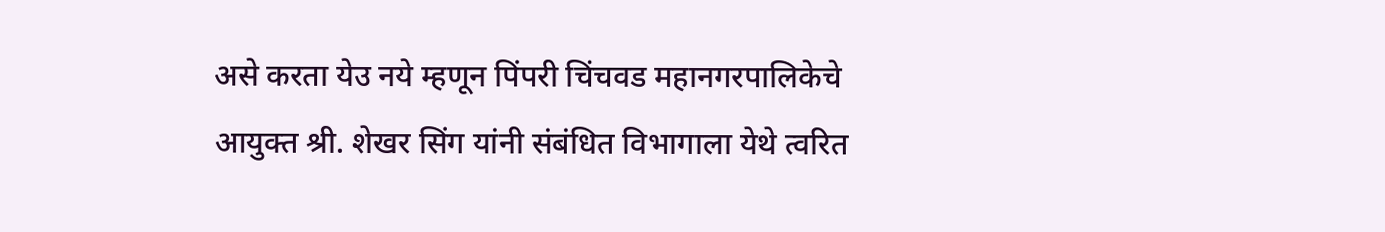असे करता येउ नये म्हणून पिंपरी चिंचवड महानगरपालिकेचे आयुक्त श्री. शेखर सिंग यांनी संबंधित विभागाला येथे त्वरित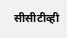सीसीटीव्ही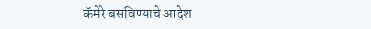कॅमेरे बसविण्याचे आदेश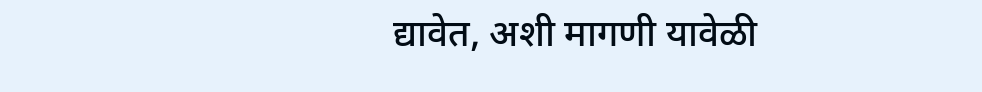द्यावेत, अशी मागणी यावेळी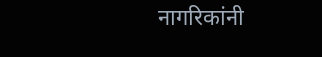नागरिकांनी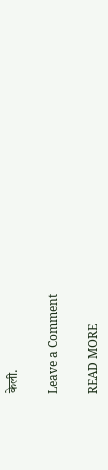केली.

Leave a Comment

READ MORE